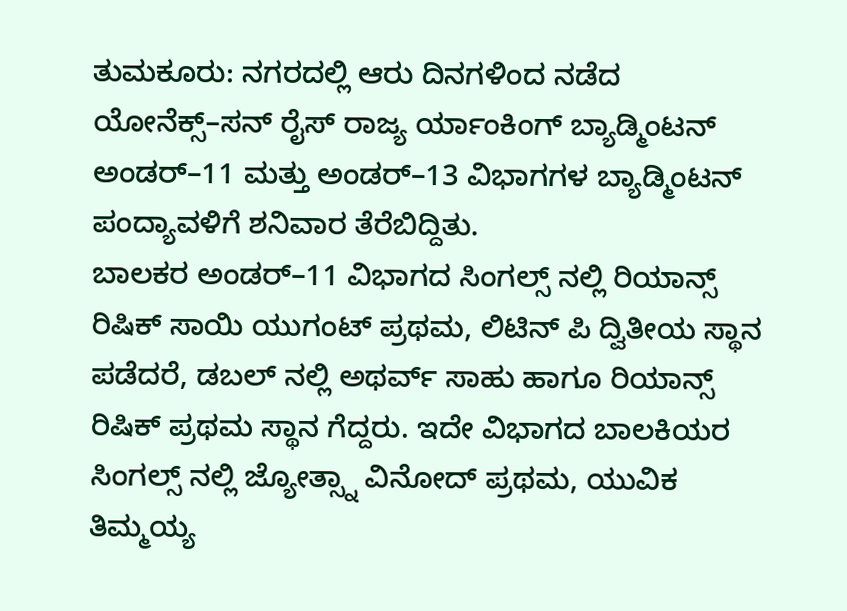ತುಮಕೂರು: ನಗರದಲ್ಲಿ ಆರು ದಿನಗಳಿಂದ ನಡೆದ ಯೋನೆಕ್ಸ್–ಸನ್ ರೈಸ್ ರಾಜ್ಯ ರ್ಯಾಂಕಿಂಗ್ ಬ್ಯಾಡ್ಮಿಂಟನ್ ಅಂಡರ್–11 ಮತ್ತು ಅಂಡರ್–13 ವಿಭಾಗಗಳ ಬ್ಯಾಡ್ಮಿಂಟನ್ ಪಂದ್ಯಾವಳಿಗೆ ಶನಿವಾರ ತೆರೆಬಿದ್ದಿತು.
ಬಾಲಕರ ಅಂಡರ್–11 ವಿಭಾಗದ ಸಿಂಗಲ್ಸ್ ನಲ್ಲಿ ರಿಯಾನ್ಸ್ ರಿಷಿಕ್ ಸಾಯಿ ಯುಗಂಟ್ ಪ್ರಥಮ, ಲಿಟಿನ್ ಪಿ ದ್ವಿತೀಯ ಸ್ಥಾನ ಪಡೆದರೆ, ಡಬಲ್ ನಲ್ಲಿ ಅಥರ್ವ್ ಸಾಹು ಹಾಗೂ ರಿಯಾನ್ಸ್ ರಿಷಿಕ್ ಪ್ರಥಮ ಸ್ಥಾನ ಗೆದ್ದರು. ಇದೇ ವಿಭಾಗದ ಬಾಲಕಿಯರ ಸಿಂಗಲ್ಸ್ ನಲ್ಲಿ ಜ್ಯೋತ್ಸ್ನಾ ವಿನೋದ್ ಪ್ರಥಮ, ಯುವಿಕ ತಿಮ್ಮಯ್ಯ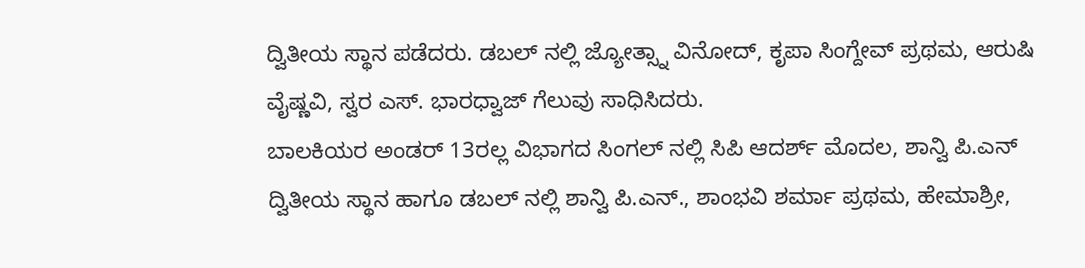ದ್ವಿತೀಯ ಸ್ಥಾನ ಪಡೆದರು. ಡಬಲ್ ನಲ್ಲಿ ಜ್ಯೋತ್ಸ್ನಾ ವಿನೋದ್, ಕೃಪಾ ಸಿಂಗ್ದೇವ್ ಪ್ರಥಮ, ಆರುಷಿ ವೈಷ್ಣವಿ, ಸ್ವರ ಎಸ್. ಭಾರಧ್ವಾಜ್ ಗೆಲುವು ಸಾಧಿಸಿದರು.
ಬಾಲಕಿಯರ ಅಂಡರ್ 13ರಲ್ಲ ವಿಭಾಗದ ಸಿಂಗಲ್ ನಲ್ಲಿ ಸಿಪಿ ಆದರ್ಶ್ ಮೊದಲ, ಶಾನ್ವಿ ಪಿ.ಎನ್ ದ್ವಿತೀಯ ಸ್ಥಾನ ಹಾಗೂ ಡಬಲ್ ನಲ್ಲಿ ಶಾನ್ವಿ ಪಿ.ಎನ್., ಶಾಂಭವಿ ಶರ್ಮಾ ಪ್ರಥಮ, ಹೇಮಾಶ್ರೀ,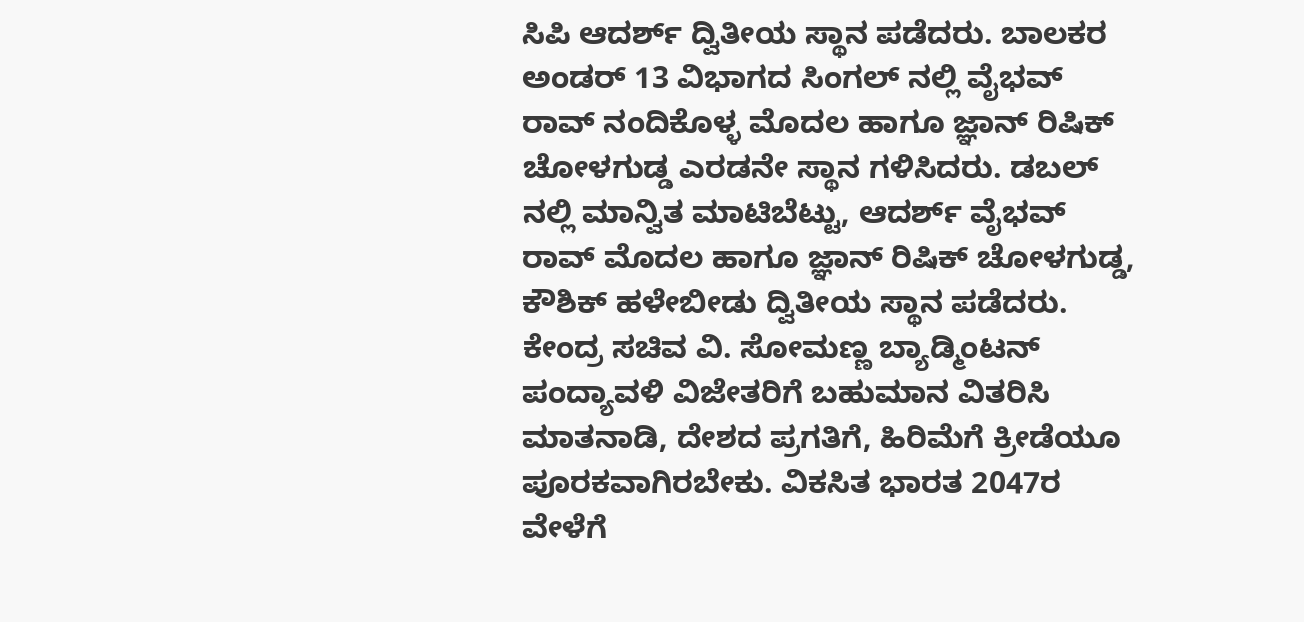ಸಿಪಿ ಆದರ್ಶ್ ದ್ವಿತೀಯ ಸ್ಥಾನ ಪಡೆದರು. ಬಾಲಕರ ಅಂಡರ್ 13 ವಿಭಾಗದ ಸಿಂಗಲ್ ನಲ್ಲಿ ವೈಭವ್ ರಾವ್ ನಂದಿಕೊಳ್ಳ ಮೊದಲ ಹಾಗೂ ಜ್ಞಾನ್ ರಿಷಿಕ್ ಚೋಳಗುಡ್ಡ ಎರಡನೇ ಸ್ಥಾನ ಗಳಿಸಿದರು. ಡಬಲ್ ನಲ್ಲಿ ಮಾನ್ವಿತ ಮಾಟಿಬೆಟ್ಟು, ಆದರ್ಶ್ ವೈಭವ್ ರಾವ್ ಮೊದಲ ಹಾಗೂ ಜ್ಞಾನ್ ರಿಷಿಕ್ ಚೋಳಗುಡ್ಡ, ಕೌಶಿಕ್ ಹಳೇಬೀಡು ದ್ವಿತೀಯ ಸ್ಥಾನ ಪಡೆದರು.
ಕೇಂದ್ರ ಸಚಿವ ವಿ. ಸೋಮಣ್ಣ ಬ್ಯಾಡ್ಮಿಂಟನ್ ಪಂದ್ಯಾವಳಿ ವಿಜೇತರಿಗೆ ಬಹುಮಾನ ವಿತರಿಸಿ ಮಾತನಾಡಿ, ದೇಶದ ಪ್ರಗತಿಗೆ, ಹಿರಿಮೆಗೆ ಕ್ರೀಡೆಯೂ ಪೂರಕವಾಗಿರಬೇಕು. ವಿಕಸಿತ ಭಾರತ 2047ರ ವೇಳೆಗೆ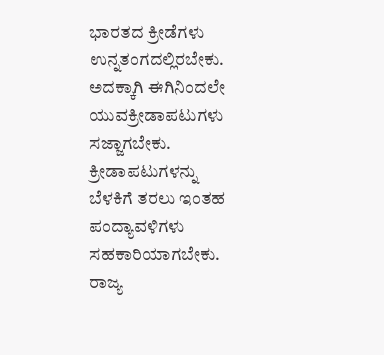ಭಾರತದ ಕ್ರೀಡೆಗಳು ಉನ್ನತಂಗದಲ್ಲಿರಬೇಕು. ಅದಕ್ಕಾಗಿ ಈಗಿನಿಂದಲೇ ಯುವಕ್ರೀಡಾಪಟುಗಳು ಸಜ್ಜಾಗಬೇಕು. ಕ್ರೀಡಾಪಟುಗಳನ್ನು ಬೆಳಕಿಗೆ ತರಲು ಇಂತಹ ಪಂದ್ಯಾವಳಿಗಳು ಸಹಕಾರಿಯಾಗಬೇಕು. ರಾಜ್ಯ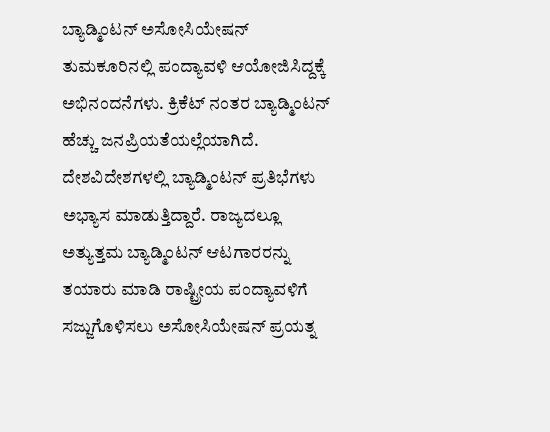ಬ್ಯಾಡ್ಮಿಂಟನ್ ಅಸೋಸಿಯೇಷನ್ ತುಮಕೂರಿನಲ್ಲಿ ಪಂದ್ಯಾವಳಿ ಆಯೋಜಿಸಿದ್ದಕ್ಕೆ ಅಭಿನಂದನೆಗಳು. ಕ್ರಿಕೆಟ್ ನಂತರ ಬ್ಯಾಡ್ಮಿಂಟನ್ ಹೆಚ್ಚು ಜನಪ್ರಿಯತೆಯಲ್ಲೆಯಾಗಿದೆ. ದೇಶವಿದೇಶಗಳಲ್ಲಿ ಬ್ಯಾಡ್ಮಿಂಟನ್ ಪ್ರತಿಭೆಗಳು ಅಭ್ಯಾಸ ಮಾಡುತ್ತಿದ್ದಾರೆ. ರಾಜ್ಯದಲ್ಲೂ ಅತ್ಯುತ್ತಮ ಬ್ಯಾಡ್ಮಿಂಟನ್ ಆಟಗಾರರನ್ನು ತಯಾರು ಮಾಡಿ ರಾಷ್ಟ್ರೀಯ ಪಂದ್ಯಾವಳಿಗೆ ಸಜ್ಜುಗೊಳಿಸಲು ಅಸೋಸಿಯೇಷನ್ ಪ್ರಯತ್ನ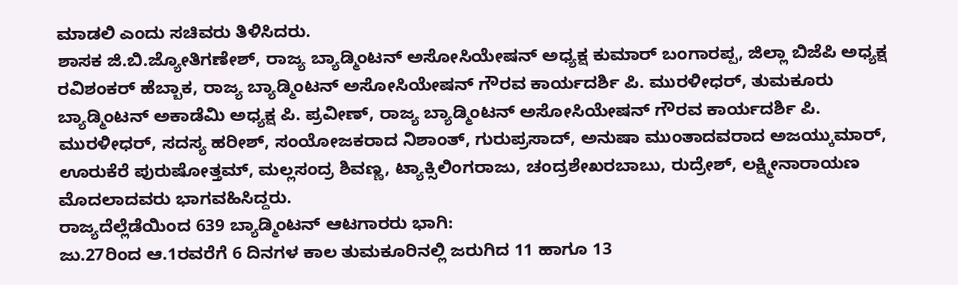ಮಾಡಲಿ ಎಂದು ಸಚಿವರು ತಿಳಿಸಿದರು.
ಶಾಸಕ ಜಿ.ಬಿ.ಜ್ಯೋತಿಗಣೇಶ್, ರಾಜ್ಯ ಬ್ಯಾಡ್ಮಿಂಟನ್ ಅಸೋಸಿಯೇಷನ್ ಅಧ್ಯಕ್ಷ ಕುಮಾರ್ ಬಂಗಾರಪ್ಪ, ಜಿಲ್ಲಾ ಬಿಜೆಪಿ ಅಧ್ಯಕ್ಷ ರವಿಶಂಕರ್ ಹೆಬ್ಬಾಕ, ರಾಜ್ಯ ಬ್ಯಾಡ್ಮಿಂಟನ್ ಅಸೋಸಿಯೇಷನ್ ಗೌರವ ಕಾರ್ಯದರ್ಶಿ ಪಿ. ಮುರಳೀಧರ್, ತುಮಕೂರು ಬ್ಯಾಡ್ಮಿಂಟನ್ ಅಕಾಡೆಮಿ ಅಧ್ಯಕ್ಷ ಪಿ. ಪ್ರವೀಣ್, ರಾಜ್ಯ ಬ್ಯಾಡ್ಮಿಂಟನ್ ಅಸೋಸಿಯೇಷನ್ ಗೌರವ ಕಾರ್ಯದರ್ಶಿ ಪಿ. ಮುರಳೀಧರ್, ಸದಸ್ಯ ಹರೀಶ್, ಸಂಯೋಜಕರಾದ ನಿಶಾಂತ್, ಗುರುಪ್ರಸಾದ್, ಅನುಷಾ ಮುಂತಾದವರಾದ ಅಜಯ್ಕುಮಾರ್, ಊರುಕೆರೆ ಪುರುಷೋತ್ತಮ್, ಮಲ್ಲಸಂದ್ರ ಶಿವಣ್ಣ, ಟ್ಯಾಕ್ಸಿಲಿಂಗರಾಜು, ಚಂದ್ರಶೇಖರಬಾಬು, ರುದ್ರೇಶ್, ಲಕ್ಷ್ಮೀನಾರಾಯಣ ಮೊದಲಾದವರು ಭಾಗವಹಿಸಿದ್ದರು.
ರಾಜ್ಯದೆಲ್ಲೆಡೆಯಿಂದ 639 ಬ್ಯಾಡ್ಮಿಂಟನ್ ಆಟಗಾರರು ಭಾಗಿ:
ಜು.27ರಿಂದ ಆ.1ರವರೆಗೆ 6 ದಿನಗಳ ಕಾಲ ತುಮಕೂರಿನಲ್ಲಿ ಜರುಗಿದ 11 ಹಾಗೂ 13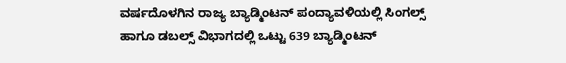ವರ್ಷದೊಳಗಿನ ರಾಜ್ಯ ಬ್ಯಾಡ್ಮಿಂಟನ್ ಪಂದ್ಯಾವಳಿಯಲ್ಲಿ ಸಿಂಗಲ್ಸ್ ಹಾಗೂ ಡಬಲ್ಸ್ ವಿಭಾಗದಲ್ಲಿ ಒಟ್ಟು 639 ಬ್ಯಾಡ್ಮಿಂಟನ್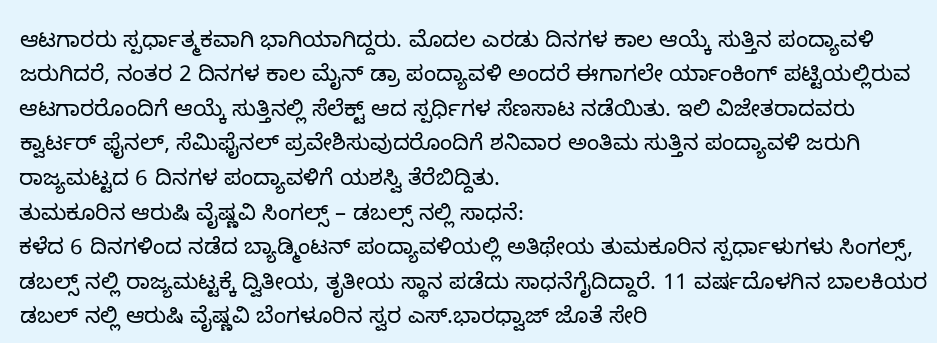ಆಟಗಾರರು ಸ್ಪರ್ಧಾತ್ಮಕವಾಗಿ ಭಾಗಿಯಾಗಿದ್ದರು. ಮೊದಲ ಎರಡು ದಿನಗಳ ಕಾಲ ಆಯ್ಕೆ ಸುತ್ತಿನ ಪಂದ್ಯಾವಳಿ ಜರುಗಿದರೆ, ನಂತರ 2 ದಿನಗಳ ಕಾಲ ಮೈನ್ ಡ್ರಾ ಪಂದ್ಯಾವಳಿ ಅಂದರೆ ಈಗಾಗಲೇ ರ್ಯಾಂಕಿಂಗ್ ಪಟ್ಟಿಯಲ್ಲಿರುವ ಆಟಗಾರರೊಂದಿಗೆ ಆಯ್ಕೆ ಸುತ್ತಿನಲ್ಲಿ ಸೆಲೆಕ್ಟ್ ಆದ ಸ್ಪರ್ಧಿಗಳ ಸೆಣಸಾಟ ನಡೆಯಿತು. ಇಲಿ ವಿಜೇತರಾದವರು ಕ್ವಾರ್ಟರ್ ಫೈನಲ್, ಸೆಮಿಫೈನಲ್ ಪ್ರವೇಶಿಸುವುದರೊಂದಿಗೆ ಶನಿವಾರ ಅಂತಿಮ ಸುತ್ತಿನ ಪಂದ್ಯಾವಳಿ ಜರುಗಿ ರಾಜ್ಯಮಟ್ಟದ 6 ದಿನಗಳ ಪಂದ್ಯಾವಳಿಗೆ ಯಶಸ್ವಿ ತೆರೆಬಿದ್ದಿತು.
ತುಮಕೂರಿನ ಆರುಷಿ ವೈಷ್ಣವಿ ಸಿಂಗಲ್ಸ್ – ಡಬಲ್ಸ್ ನಲ್ಲಿ ಸಾಧನೆ:
ಕಳೆದ 6 ದಿನಗಳಿಂದ ನಡೆದ ಬ್ಯಾಡ್ಮಿಂಟನ್ ಪಂದ್ಯಾವಳಿಯಲ್ಲಿ ಅತಿಥೇಯ ತುಮಕೂರಿನ ಸ್ಪರ್ಧಾಳುಗಳು ಸಿಂಗಲ್ಸ್, ಡಬಲ್ಸ್ ನಲ್ಲಿ ರಾಜ್ಯಮಟ್ಟಕ್ಕೆ ದ್ವಿತೀಯ, ತೃತೀಯ ಸ್ಥಾನ ಪಡೆದು ಸಾಧನೆಗೈದಿದ್ದಾರೆ. 11 ವರ್ಷದೊಳಗಿನ ಬಾಲಕಿಯರ ಡಬಲ್ ನಲ್ಲಿ ಆರುಷಿ ವೈಷ್ಣವಿ ಬೆಂಗಳೂರಿನ ಸ್ವರ ಎಸ್.ಭಾರಧ್ವಾಜ್ ಜೊತೆ ಸೇರಿ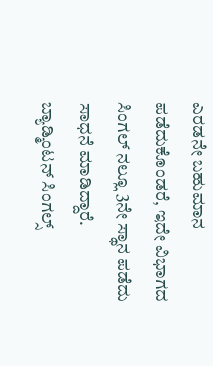ಎರಡನೇ ಬಹುಮಾನ ಪಡೆದುಕೊಂಡರೆ, ಇದೇ ವಿಭಾಗದ ಸಿಂಗಲ್ ನಲ್ಲೂ 3ನೇ ಸ್ಥಾನ ಪಡೆದು ಸಾಧನೆ ಮಾಡಿದ್ದಾರೆ.
ಬ್ಯಾಡ್ಮಿಂಟನ್ ಸಿಂಗಲ್ಸ್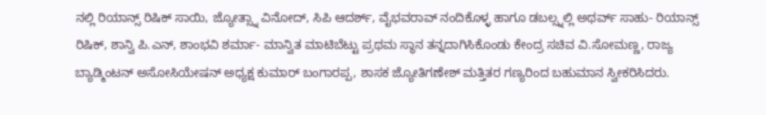ನಲ್ಲಿ ರಿಯಾನ್ಸ್ ರಿಷಿಕ್ ಸಾಯಿ, ಜ್ಯೋತ್ಸ್ನಾ ವಿನೋದ್, ಸಿಪಿ ಆದರ್ಶ್, ವೈಭವರಾವ್ ನಂದಿಕೊಳ್ಳ ಹಾಗೂ ಡಬಲ್ಸ್ನಲ್ಲಿ ಅಥರ್ವ್ ಸಾಹು- ರಿಯಾನ್ಸ್ ರಿಷಿಕ್, ಶಾನ್ವಿ ಪಿ.ಎನ್, ಶಾಂಭವಿ ಶರ್ಮಾ- ಮಾನ್ವಿತ ಮಾಟಿಬೆಟ್ಟು ಪ್ರಥಮ ಸ್ಥಾನ ತನ್ನದಾಗಿಸಿಕೊಂಡು ಕೇಂದ್ರ ಸಚಿವ ವಿ.ಸೋಮಣ್ಣ, ರಾಜ್ಯ ಬ್ಯಾಡ್ಮಿಂಟನ್ ಅಸೋಸಿಯೇಷನ್ ಅಧ್ಯಕ್ಷ ಕುಮಾರ್ ಬಂಗಾರಪ್ಪ, ಶಾಸಕ ಜ್ಯೋತಿಗಣೇಶ್ ಮತ್ತಿತರ ಗಣ್ಯರಿಂದ ಬಹುಮಾನ ಸ್ವೀಕರಿಸಿದರು.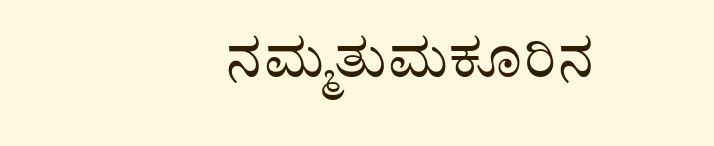ನಮ್ಮತುಮಕೂರಿನ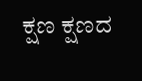ಕ್ಷಣ ಕ್ಷಣದ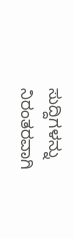ಸುದ್ದಿಗಳನ್ನು ನಿರಂತರವಾಗಿ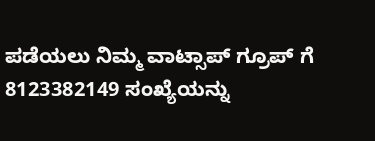ಪಡೆಯಲು ನಿಮ್ಮ ವಾಟ್ಸಾಪ್ ಗ್ರೂಪ್ ಗೆ 8123382149 ಸಂಖ್ಯೆಯನ್ನು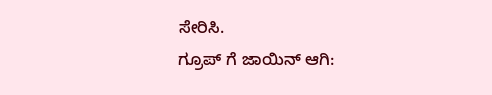ಸೇರಿಸಿ.
ಗ್ರೂಪ್ ಗೆ ಜಾಯಿನ್ ಆಗಿ: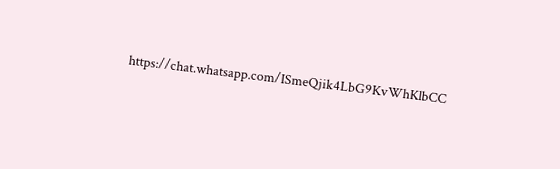https://chat.whatsapp.com/ISmeQjik4LbG9KvWhKlbCC